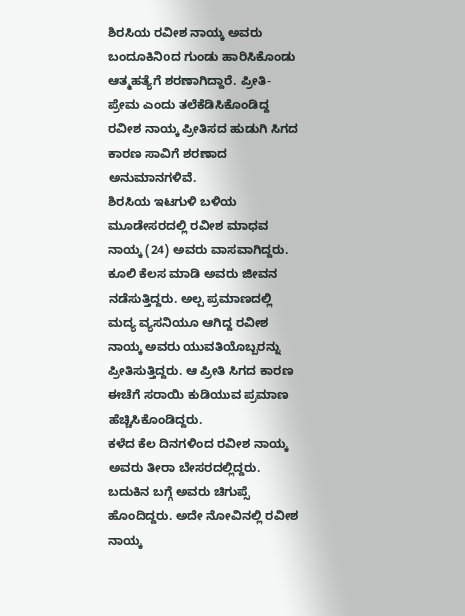ಶಿರಸಿಯ ರವೀಶ ನಾಯ್ಕ ಅವರು ಬಂದೂಕಿನಿoದ ಗುಂಡು ಹಾರಿಸಿಕೊಂಡು ಆತ್ಮಹತ್ಯೆಗೆ ಶರಣಾಗಿದ್ದಾರೆ. ಪ್ರೀತಿ-ಪ್ರೇಮ ಎಂದು ತಲೆಕೆಡಿಸಿಕೊಂಡಿದ್ದ ರವೀಶ ನಾಯ್ಕ ಪ್ರೀತಿಸದ ಹುಡುಗಿ ಸಿಗದ ಕಾರಣ ಸಾವಿಗೆ ಶರಣಾದ ಅನುಮಾನಗಳಿವೆ.
ಶಿರಸಿಯ ಇಟಗುಳಿ ಬಳಿಯ ಮೂಡೇಸರದಲ್ಲಿ ರವೀಶ ಮಾಧವ ನಾಯ್ಕ (24) ಅವರು ವಾಸವಾಗಿದ್ದರು. ಕೂಲಿ ಕೆಲಸ ಮಾಡಿ ಅವರು ಜೀವನ ನಡೆಸುತ್ತಿದ್ದರು. ಅಲ್ಪ ಪ್ರಮಾಣದಲ್ಲಿ ಮದ್ಯ ವ್ಯಸನಿಯೂ ಆಗಿದ್ದ ರವೀಶ ನಾಯ್ಕ ಅವರು ಯುವತಿಯೊಬ್ಬರನ್ನು ಪ್ರೀತಿಸುತ್ತಿದ್ದರು. ಆ ಪ್ರೀತಿ ಸಿಗದ ಕಾರಣ ಈಚೆಗೆ ಸರಾಯಿ ಕುಡಿಯುವ ಪ್ರಮಾಣ ಹೆಚ್ಚಿಸಿಕೊಂಡಿದ್ದರು.
ಕಳೆದ ಕೆಲ ದಿನಗಳಿಂದ ರವೀಶ ನಾಯ್ಕ ಅವರು ತೀರಾ ಬೇಸರದಲ್ಲಿದ್ದರು. ಬದುಕಿನ ಬಗ್ಗೆ ಅವರು ಚಿಗುಪ್ಸೆ ಹೊಂದಿದ್ದರು. ಅದೇ ನೋವಿನಲ್ಲಿ ರವೀಶ ನಾಯ್ಕ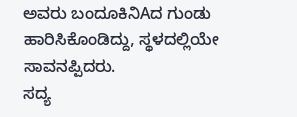ಅವರು ಬಂದೂಕಿನಿAದ ಗುಂಡು ಹಾರಿಸಿಕೊಂಡಿದ್ದು, ಸ್ಥಳದಲ್ಲಿಯೇ ಸಾವನಪ್ಪಿದರು.
ಸದ್ಯ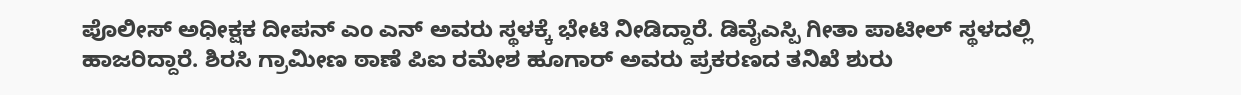ಪೊಲೀಸ್ ಅಧೀಕ್ಷಕ ದೀಪನ್ ಎಂ ಎನ್ ಅವರು ಸ್ಥಳಕ್ಕೆ ಭೇಟಿ ನೀಡಿದ್ದಾರೆ. ಡಿವೈಎಸ್ಪಿ ಗೀತಾ ಪಾಟೀಲ್ ಸ್ಥಳದಲ್ಲಿ ಹಾಜರಿದ್ದಾರೆ. ಶಿರಸಿ ಗ್ರಾಮೀಣ ಠಾಣೆ ಪಿಐ ರಮೇಶ ಹೂಗಾರ್ ಅವರು ಪ್ರಕರಣದ ತನಿಖೆ ಶುರು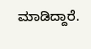ಮಾಡಿದ್ದಾರೆ.